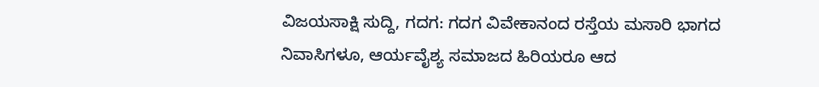ವಿಜಯಸಾಕ್ಷಿ ಸುದ್ದಿ, ಗದಗ: ಗದಗ ವಿವೇಕಾನಂದ ರಸ್ತೆಯ ಮಸಾರಿ ಭಾಗದ ನಿವಾಸಿಗಳೂ, ಆರ್ಯವೈಶ್ಯ ಸಮಾಜದ ಹಿರಿಯರೂ ಆದ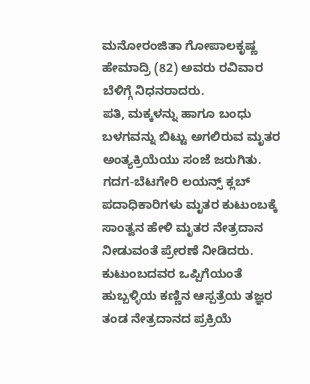ಮನೋರಂಜಿತಾ ಗೋಪಾಲಕೃಷ್ಣ ಹೇಮಾದ್ರಿ (82) ಅವರು ರವಿವಾರ ಬೆಳಿಗ್ಗೆ ನಿಧನರಾದರು.
ಪತಿ, ಮಕ್ಕಳನ್ನು ಹಾಗೂ ಬಂಧು ಬಳಗವನ್ನು ಬಿಟ್ಟು ಅಗಲಿರುವ ಮೃತರ ಅಂತ್ಯಕ್ರಿಯೆಯು ಸಂಜೆ ಜರುಗಿತು. ಗದಗ-ಬೆಟಗೇರಿ ಲಯನ್ಸ್ ಕ್ಲಬ್ ಪದಾಧಿಕಾರಿಗಳು ಮೃತರ ಕುಟುಂಬಕ್ಕೆ ಸಾಂತ್ವನ ಹೇಳಿ ಮೃತರ ನೇತ್ರದಾನ ನೀಡುವಂತೆ ಪ್ರೇರಣೆ ನೀಡಿದರು. ಕುಟುಂಬದವರ ಒಪ್ಪಿಗೆಯಂತೆ ಹುಬ್ಬಳ್ಳಿಯ ಕಣ್ಣಿನ ಆಸ್ಪತ್ರೆಯ ತಜ್ಞರ ತಂಡ ನೇತ್ರದಾನದ ಪ್ರಕ್ರಿಯೆ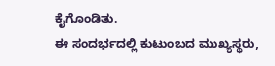ಕೈಗೊಂಡಿತು.
ಈ ಸಂದರ್ಭದಲ್ಲಿ ಕುಟುಂಬದ ಮುಖ್ಯಸ್ಥರು,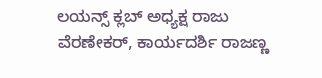ಲಯನ್ಸ್ ಕ್ಲಬ್ ಅಧ್ಯಕ್ಷ ರಾಜು ವೆರಣೇಕರ್, ಕಾರ್ಯದರ್ಶಿ ರಾಜಣ್ಣ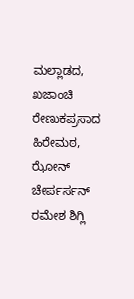ಮಲ್ಲಾಡದ, ಖಜಾಂಚಿ ರೇಣುಕಪ್ರಸಾದ ಹಿರೇಮಠ, ಝೋನ್ ಚೇರ್ಪರ್ಸನ್ ರಮೇಶ ಶಿಗ್ಲಿ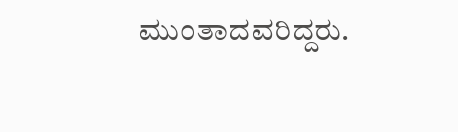ಮುಂತಾದವರಿದ್ದರು.